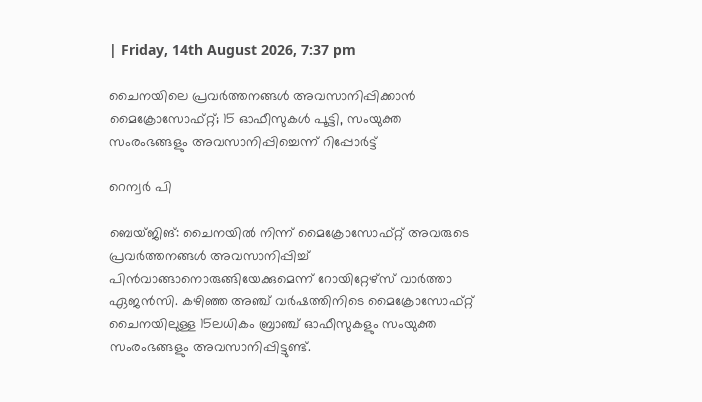| Friday, 14th August 2026, 7:37 pm

ചൈനയിലെ പ്രവര്‍ത്തനങ്ങള്‍ അവസാനിപ്പിക്കാന്‍ മൈക്രോസോഫ്റ്റ്; 15 ഓഫീസുകള്‍ പൂട്ടി, സംയുക്ത സംരംഭങ്ങളും അവസാനിപ്പിച്ചെന്ന് റിപ്പോര്‍ട്ട്‌

റെന്വര്‍ പി

ബെയ്ജിങ്: ചൈനയില്‍ നിന്ന് മൈക്രോസോഫ്റ്റ് അവരുടെ പ്രവര്‍ത്തനങ്ങള്‍ അവസാനിപ്പിച്ച് പിന്‍വാങ്ങാനൊരുങ്ങിയേക്കുമെന്ന് റോയിറ്റേഴ്‌സ് വാര്‍ത്താ ഏജന്‍സി. കഴിഞ്ഞ അഞ്ച് വര്‍ഷത്തിനിടെ മൈക്രോസോഫ്റ്റ് ചൈനയിലുള്ള 15ലധികം ബ്രാഞ്ച് ഓഫീസുകളും സംയുക്ത സംരംഭങ്ങളും അവസാനിപ്പിട്ടുണ്ട്.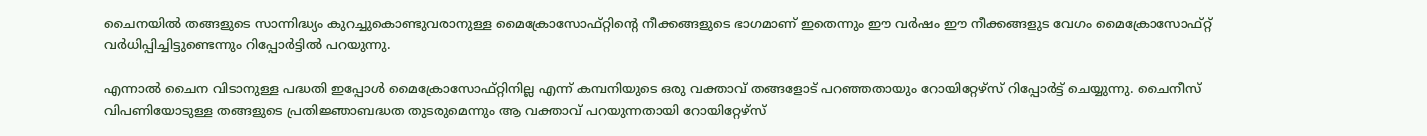ചൈനയില്‍ തങ്ങളുടെ സാന്നിദ്ധ്യം കുറച്ചുകൊണ്ടുവരാനുള്ള മൈക്രോസോഫ്റ്റിന്റെ നീക്കങ്ങളുടെ ഭാഗമാണ് ഇതെന്നും ഈ വര്‍ഷം ഈ നീക്കങ്ങളുട വേഗം മൈക്രോസോഫ്റ്റ് വര്‍ധിപ്പിച്ചിട്ടുണ്ടെന്നും റിപ്പോര്‍ട്ടില്‍ പറയുന്നു.

എന്നാല്‍ ചൈന വിടാനുള്ള പദ്ധതി ഇപ്പോള്‍ മൈക്രോസോഫ്റ്റിനില്ല എന്ന് കമ്പനിയുടെ ഒരു വക്താവ് തങ്ങളോട് പറഞ്ഞതായും റോയിറ്റേഴ്‌സ് റിപ്പോര്‍ട്ട് ചെയ്യുന്നു. ചൈനീസ് വിപണിയോടുള്ള തങ്ങളുടെ പ്രതിജ്ഞാബദ്ധത തുടരുമെന്നും ആ വക്താവ് പറയുന്നതായി റോയിറ്റേഴ്‌സ്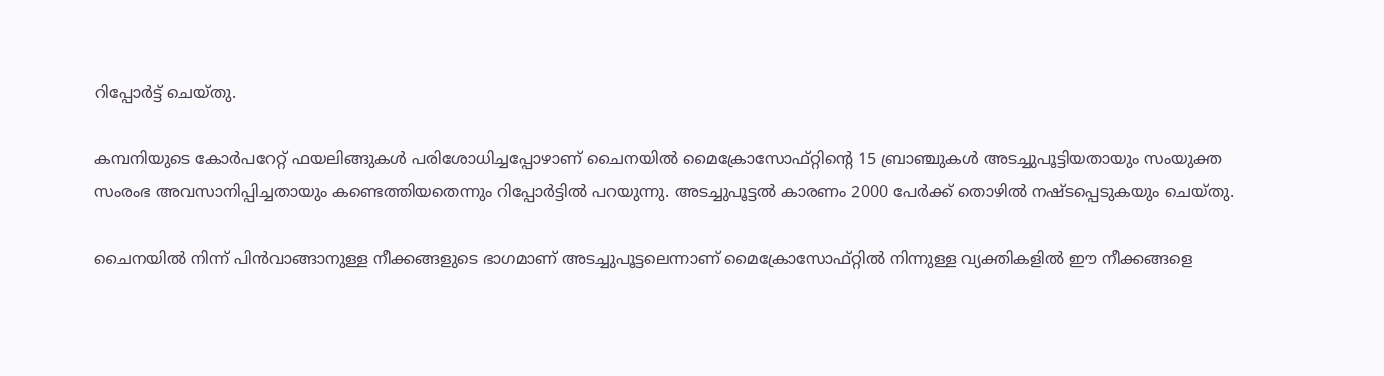റിപ്പോര്‍ട്ട് ചെയ്തു.

കമ്പനിയുടെ കോര്‍പറേറ്റ് ഫയലിങ്ങുകള്‍ പരിശോധിച്ചപ്പോഴാണ് ചൈനയില്‍ മൈക്രോസോഫ്റ്റിന്റെ 15 ബ്രാഞ്ചുകള്‍ അടച്ചുപൂട്ടിയതായും സംയുക്ത സംരംഭ അവസാനിപ്പിച്ചതായും കണ്ടെത്തിയതെന്നും റിപ്പോര്‍ട്ടില്‍ പറയുന്നു. അടച്ചുപൂട്ടല്‍ കാരണം 2000 പേര്‍ക്ക് തൊഴില്‍ നഷ്ടപ്പെടുകയും ചെയ്തു.

ചൈനയില്‍ നിന്ന് പിന്‍വാങ്ങാനുള്ള നീക്കങ്ങളുടെ ഭാഗമാണ് അടച്ചുപൂട്ടലെന്നാണ് മൈക്രോസോഫ്റ്റില്‍ നിന്നുള്ള വ്യക്തികളില്‍ ഈ നീക്കങ്ങളെ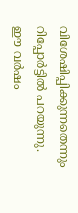വിശേഷിപ്പിക്കുന്നതെന്നും റിപ്പോര്‍ട്ടില്‍ പറയുന്നു. ഈ വര്‍ഷം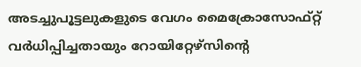അടച്ചുപൂട്ടലുകളുടെ വേഗം മൈക്രോസോഫ്റ്റ് വര്‍ധിപ്പിച്ചതായും റോയിറ്റേഴ്‌സിന്റെ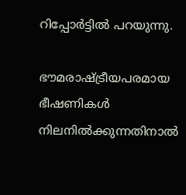റിപ്പോര്‍ട്ടില്‍ പറയുന്നു.

ഭൗമരാഷ്ട്രീയപരമായ ഭീഷണികള്‍ നിലനില്‍ക്കുന്നതിനാല്‍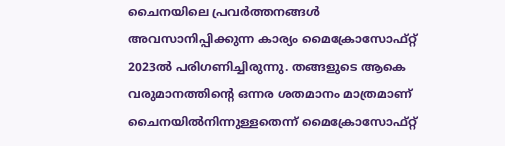ചൈനയിലെ പ്രവര്‍ത്തനങ്ങള്‍ അവസാനിപ്പിക്കുന്ന കാര്യം മൈക്രോസോഫ്റ്റ് 2023ല്‍ പരിഗണിച്ചിരുന്നു. തങ്ങളുടെ ആകെ വരുമാനത്തിന്റെ ഒന്നര ശതമാനം മാത്രമാണ് ചൈനയില്‍നിന്നുള്ളതെന്ന് മൈക്രോസോഫ്റ്റ്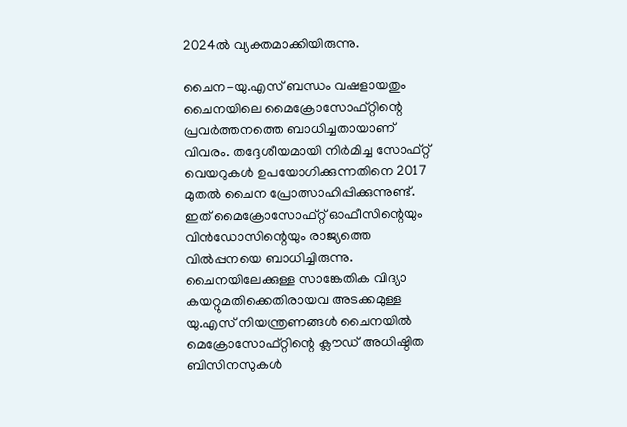2024ല്‍ വ്യക്തമാക്കിയിരുന്നു.

ചൈന-യു.എസ് ബന്ധം വഷളായതും ചൈനയിലെ മൈക്രോസോഫ്റ്റിന്റെ പ്രവര്‍ത്തനത്തെ ബാധിച്ചതായാണ് വിവരം. തദ്ദേശീയമായി നിര്‍മിച്ച സോഫ്റ്റ് വെയറുകള്‍ ഉപയോഗിക്കുന്നതിനെ 2017 മുതല്‍ ചൈന പ്രോത്സാഹിപ്പിക്കുന്നുണ്ട്. ഇത് മൈക്രോസോഫ്റ്റ് ഓഫീസിന്റെയും വിന്‍ഡോസിന്റെയും രാജ്യത്തെ വില്‍പ്പനയെ ബാധിച്ചിരുന്നു. ചൈനയിലേക്കുള്ള സാങ്കേതിക വിദ്യാ കയറ്റുമതിക്കെതിരായവ അടക്കമുള്ള യു.എസ് നിയന്ത്രണങ്ങള്‍ ചൈനയില്‍ മെക്രോസോഫ്റ്റിന്റെ ക്ലൗഡ് അധിഷ്ഠിത ബിസിനസുകള്‍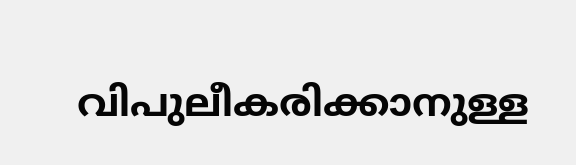വിപുലീകരിക്കാനുള്ള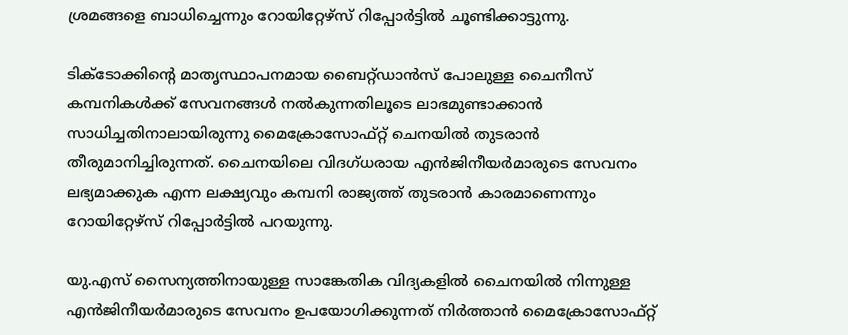ശ്രമങ്ങളെ ബാധിച്ചെന്നും റോയിറ്റേഴ്‌സ് റിപ്പോര്‍ട്ടില്‍ ചൂണ്ടിക്കാട്ടുന്നു.

ടിക്ടോക്കിന്റെ മാതൃസ്ഥാപനമായ ബൈറ്റ്ഡാന്‍സ് പോലുള്ള ചൈനീസ് കമ്പനികള്‍ക്ക് സേവനങ്ങള്‍ നല്‍കുന്നതിലൂടെ ലാഭമുണ്ടാക്കാന്‍ സാധിച്ചതിനാലായിരുന്നു മൈക്രോസോഫ്റ്റ് ചെനയില്‍ തുടരാന്‍ തീരുമാനിച്ചിരുന്നത്. ചൈനയിലെ വിദഗ്ധരായ എന്‍ജിനീയര്‍മാരുടെ സേവനം ലഭ്യമാക്കുക എന്ന ലക്ഷ്യവും കമ്പനി രാജ്യത്ത് തുടരാന്‍ കാരമാണെന്നും റോയിറ്റേഴ്‌സ് റിപ്പോര്‍ട്ടില്‍ പറയുന്നു.

യു.എസ് സൈന്യത്തിനായുള്ള സാങ്കേതിക വിദ്യകളില്‍ ചൈനയില്‍ നിന്നുള്ള എന്‍ജിനീയര്‍മാരുടെ സേവനം ഉപയോഗിക്കുന്നത് നിര്‍ത്താന്‍ മൈക്രോസോഫ്റ്റ്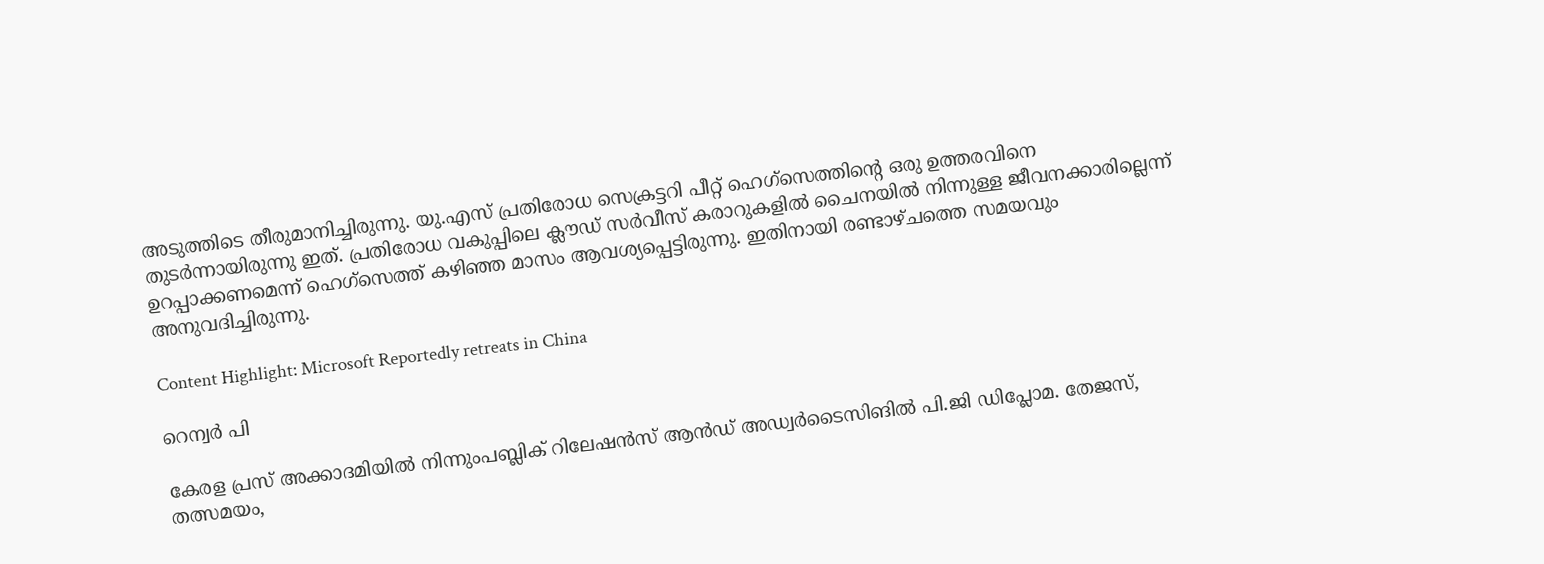അടുത്തിടെ തീരുമാനിച്ചിരുന്നു. യു.എസ് പ്രതിരോധ സെക്രട്ടറി പീറ്റ് ഹെഗ്‌സെത്തിന്റെ ഒരു ഉത്തരവിനെ തുടര്‍ന്നായിരുന്നു ഇത്. പ്രതിരോധ വകുപ്പിലെ ക്ലൗഡ് സര്‍വീസ് കരാറുകളില്‍ ചൈനയില്‍ നിന്നുള്ള ജീവനക്കാരില്ലെന്ന് ഉറപ്പാക്കണമെന്ന് ഹെഗ്‌സെത്ത് കഴിഞ്ഞ മാസം ആവശ്യപ്പെട്ടിരുന്നു. ഇതിനായി രണ്ടാഴ്ചത്തെ സമയവും അനുവദിച്ചിരുന്നു.

Content Highlight: Microsoft Reportedly retreats in China

റെന്വര്‍ പി

കേരള പ്രസ് അക്കാദമിയില്‍ നിന്നുംപബ്ലിക് റിലേഷന്‍സ് ആന്‍ഡ് അഡ്വര്‍ടൈസിങില്‍ പി.ജി ഡിപ്ലോമ. തേജസ്, തത്സമയം,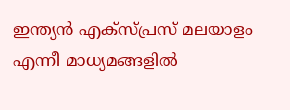ഇന്ത്യന്‍ എക്‌സ്പ്രസ് മലയാളം എന്നീ മാധ്യമങ്ങളില്‍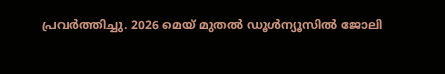പ്രവര്‍ത്തിച്ചു. 2026 മെയ് മുതല്‍ ഡൂള്‍ന്യൂസില്‍ ജോലി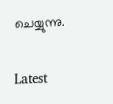ചെയ്യുന്നു.

Latest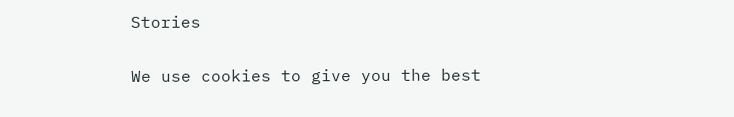Stories

We use cookies to give you the best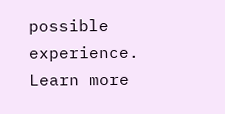possible experience. Learn more